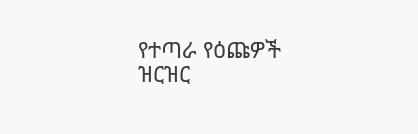የተጣራ የዕጩዎች ዝርዝር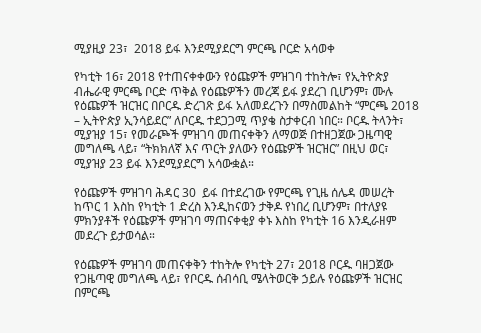ሚያዚያ 23፣  2018 ይፋ እንደሚያደርግ ምርጫ ቦርድ አሳወቀ

የካቲት 16፣ 2018 የተጠናቀቀውን የዕጩዎች ምዝገባ ተከትሎ፣ የኢትዮጵያ ብሔራዊ ምርጫ ቦርድ ጥቅል የዕጩዎችን መረጃ ይፋ ያደረገ ቢሆንም፣ ሙሉ የዕጩዎች ዝርዝር በቦርዱ ድረገጽ ይፋ አለመደረጉን በማስመልከት “ምርጫ 2018 – ኢትዮጵያ ኢንሳይደር” ለቦርዱ ተደጋጋሚ ጥያቄ ስታቀርብ ነበር። ቦርዱ ትላንት፣ ሚያዝያ 15፣ የመራጮች ምዝገባ መጠናቀቅን ለማወጅ በተዘጋጀው ጋዜጣዊ መግለጫ ላይ፣ “ትክክለኛ እና ጥርት ያለውን የዕጩዎች ዝርዝር” በዚህ ወር፣ ሚያዝያ 23 ይፋ እንደሚያደርግ አሳውቋል።

የዕጩዎች ምዝገባ ሕዳር 30  ይፋ በተደረገው የምርጫ የጊዜ ሰሌዳ መሠረት ከጥር 1 እስከ የካቲት 1 ድረስ እንዲከናወን ታቅዶ የነበረ ቢሆንም፣ በተለያዩ ምክንያቶች የዕጩዎች ምዝገባ ማጠናቀቂያ ቀኑ እስከ የካቲት 16 እንዲራዘም መደረጉ ይታወሳል።

የዕጩዎች ምዝገባ መጠናቀቅን ተከትሎ የካቲት 27፣ 2018 ቦርዱ ባዘጋጀው የጋዜጣዊ መግለጫ ላይ፣ የቦርዱ ሰብሳቢ ሜላትወርቅ ኃይሉ የዕጩዎች ዝርዝር በምርጫ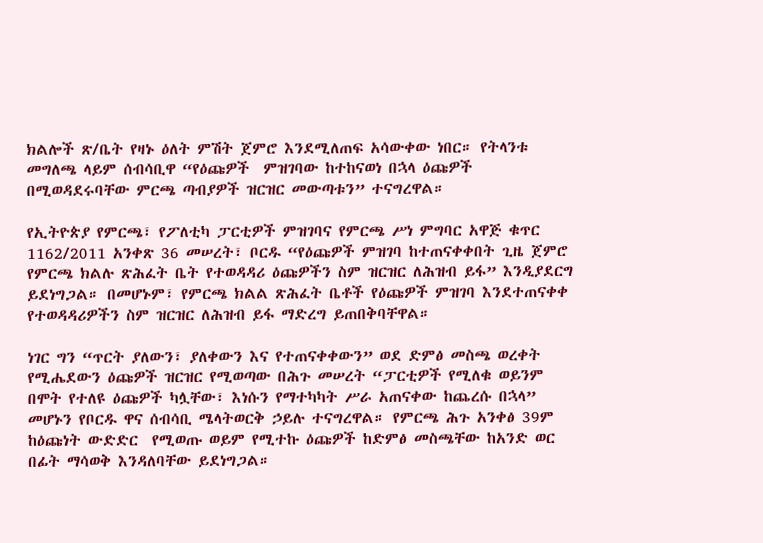ክልሎች ጽ/ቤት የዛኑ ዕለት ምሽት ጀምሮ እንደሚለጠፍ አሳውቀው ነበር። የትላንቱ መግለጫ ላይም ሰብሳቢዋ “የዕጩዎች  ምዝገባው ከተከናወነ በኋላ ዕጩዎች በሚወዳደሩባቸው ምርጫ ጣብያዎች ዝርዝር መውጣቱን” ተናግረዋል።

የኢትዮጵያ የምርጫ፣ የፖለቲካ ፓርቲዎች ምዝገባና የምርጫ ሥነ ምግባር አዋጅ ቁጥር 1162/2011 አንቀጽ 36 መሠረት፣ ቦርዱ “የዕጩዎች ምዝገባ ከተጠናቀቀበት ጊዜ ጀምሮ የምርጫ ክልሉ ጽሕፈት ቤት የተወዳዳሪ ዕጩዎችን ስም ዝርዝር ለሕዝብ ይፋ” እንዲያደርግ ይደነግጋል። በመሆኑም፣ የምርጫ ክልል ጽሕፈት ቤቶች የዕጩዎች ምዝገባ እንደተጠናቀቀ የተወዳዳሪዎችን ስም ዝርዝር ለሕዝብ ይፋ ማድረግ ይጠበቅባቸዋል።

ነገር ግን “ጥርት ያለውን፣ ያለቀውን እና የተጠናቀቀውን” ወደ ድምፅ መስጫ ወረቀት የሚሔደውን ዕጩዎች ዝርዝር የሚወጣው በሕጉ መሠረት “ፓርቲዎች የሚለቁ ወይንም በሞት የተለዩ ዕጩዎች ካሏቸው፣ እነሱን የማተካካት ሥራ አጠናቀው ከጨረሱ በኋላ” መሆኑን የቦርዱ ዋና ሰብሳቢ ሜላትወርቅ ኃይሉ ተናግረዋል። የምርጫ ሕጉ አንቀፅ 39ም ከዕጩነት ውድድር  የሚወጡ ወይም የሚተኩ ዕጩዎች ከድምፅ መስጫቸው ከአንድ ወር በፊት ማሳወቅ እንዳለባቸው ይደነግጋል።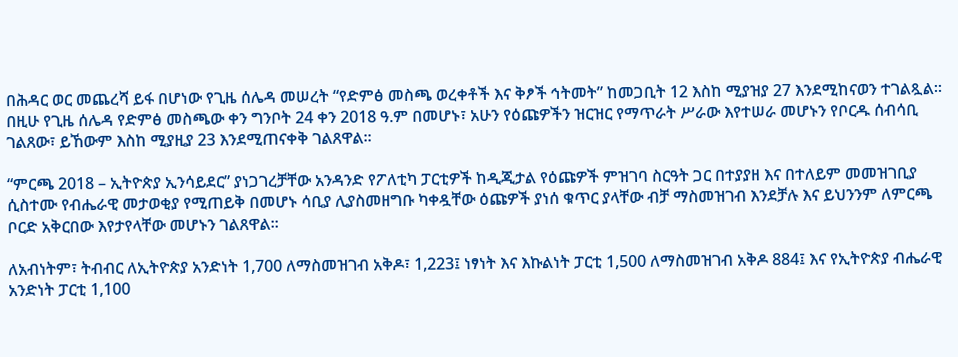በሕዳር ወር መጨረሻ ይፋ በሆነው የጊዜ ሰሌዳ መሠረት “የድምፅ መስጫ ወረቀቶች እና ቅፆች ኅትመት” ከመጋቢት 12 እስከ ሚያዝያ 27 እንደሚከናወን ተገልጿል።  በዚሁ የጊዜ ሰሌዳ የድምፅ መስጫው ቀን ግንቦት 24 ቀን 2018 ዓ.ም በመሆኑ፣ አሁን የዕጩዎችን ዝርዝር የማጥራት ሥራው እየተሠራ መሆኑን የቦርዱ ሰብሳቢ ገልጸው፣ ይኸውም እስከ ሚያዚያ 23 እንደሚጠናቀቅ ገልጸዋል።

“ምርጫ 2018 – ኢትዮጵያ ኢንሳይደር” ያነጋገረቻቸው አንዳንድ የፖለቲካ ፓርቲዎች ከዲጂታል የዕጩዎች ምዝገባ ስርዓት ጋር በተያያዘ እና በተለይም መመዝገቢያ ሲስተሙ የብሔራዊ መታወቂያ የሚጠይቅ በመሆኑ ሳቢያ ሊያስመዘግቡ ካቀዷቸው ዕጩዎች ያነሰ ቁጥር ያላቸው ብቻ ማስመዝገብ እንደቻሉ እና ይህንንም ለምርጫ ቦርድ አቅርበው እየታየላቸው መሆኑን ገልጸዋል።

ለአብነትም፣ ትብብር ለኢትዮጵያ አንድነት 1,700 ለማስመዝገብ አቅዶ፣ 1,223፤ ነፃነት እና እኩልነት ፓርቲ 1,500 ለማስመዝገብ አቅዶ 884፤ እና የኢትዮጵያ ብሔራዊ አንድነት ፓርቲ 1,100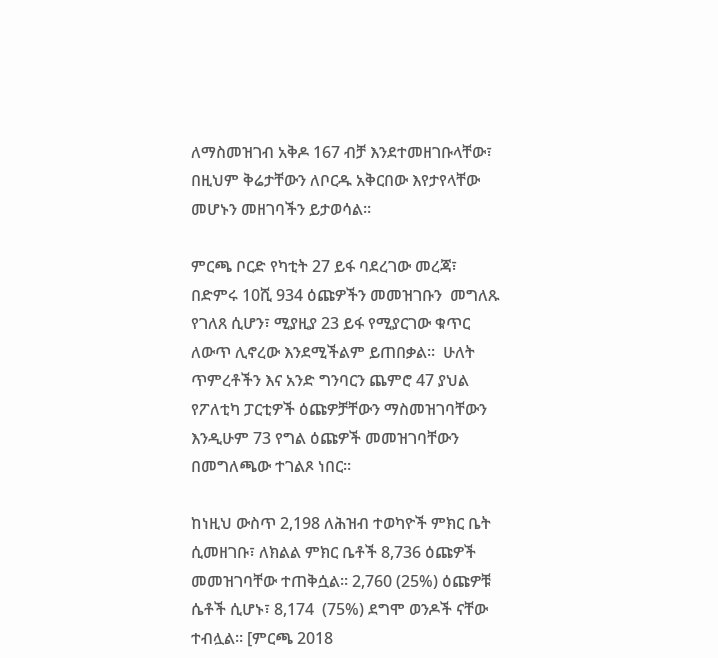ለማስመዝገብ አቅዶ 167 ብቻ እንደተመዘገቡላቸው፣ በዚህም ቅሬታቸውን ለቦርዱ አቅርበው እየታየላቸው መሆኑን መዘገባችን ይታወሳል።

ምርጫ ቦርድ የካቲት 27 ይፋ ባደረገው መረጃ፣ በድምሩ 10ሺ 934 ዕጩዎችን መመዝገቡን  መግለጹ የገለጸ ሲሆን፣ ሚያዚያ 23 ይፋ የሚያርገው ቁጥር ለውጥ ሊኖረው እንደሚችልም ይጠበቃል።  ሁለት ጥምረቶችን እና አንድ ግንባርን ጨምሮ 47 ያህል የፖለቲካ ፓርቲዎች ዕጩዎቻቸውን ማስመዝገባቸውን እንዲሁም 73 የግል ዕጩዎች መመዝገባቸውን በመግለጫው ተገልጾ ነበር።

ከነዚህ ውስጥ 2,198 ለሕዝብ ተወካዮች ምክር ቤት ሲመዘገቡ፣ ለክልል ምክር ቤቶች 8,736 ዕጩዎች መመዝገባቸው ተጠቅሷል። 2,760 (25%) ዕጩዎቹ ሴቶች ሲሆኑ፣ 8,174  (75%) ደግሞ ወንዶች ናቸው ተብሏል። [ምርጫ 2018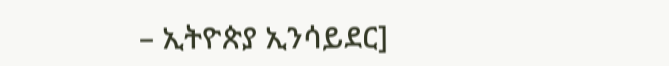– ኢትዮጵያ ኢንሳይደር]